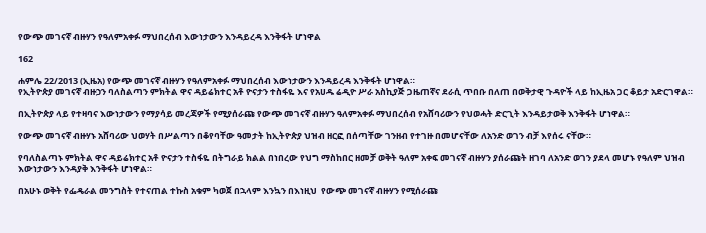የውጭ መገናኛ ብዙሃን የዓለምአቀፉ ማህበረሰብ እውነታውን እንዳይረዳ እንቅፋት ሆነዋል

162

ሐምሌ 22/2013 (ኢዜአ) የውጭ መገናኛ ብዙሃን የዓለምአቀፉ ማህበረሰብ እውነታውን እንዳይረዳ እንቅፋት ሆነዋል።
የኢትዮጵያ መገናኛ ብዙኃን ባለስልጣን ምክትል ዋና ዳይሬክተር አቶ ዮናታን ተስፋዬ እና የአሀዱ ሬዲዮ ሥራ አስኪያጅ ጋዜጠኛና ደራሲ ጥበቡ በለጠ በወቅታዊ ጉዳዮች ላይ ከኢዜአ ጋር ቆይታ አድርገዋል።

በኢትዮጵያ ላይ የተዛባና እውነታውን የማያሳይ መረጃዎች የሚያሰራጩ የውጭ መገናኛ ብዙሃን ዓለምአቀፉ ማህበረሰብ የአሸባሪውን የህወሓት ድርጊት እንዳይታወቅ እንቅፋት ሆነዋል።

የውጭ መገናኛ ብዙሃኑ አሸባሪው ህወሃት በሥልጣን በቆየባቸው ዓመታት ከኢትዮጵያ ህዝብ ዘርፎ በሰጣቸው ገንዘብ የተገዙ በመሆናቸው ለአንድ ወገን ብቻ እየሰሩ ናቸው።

የባለስልጣኑ ምክትል ዋና ዳይሬክተር አቶ ዮናታን ተስፋዬ በትግራይ ክልል በነበረው የህግ ማስከበር ዘመቻ ወቅት ዓለም አቀፍ መገናኛ ብዙሃን ያሰራጩት ዘገባ ለአንድ ወገን ያደላ መሆኑ የዓለም ህዝብ እውነታውን እንዳያቅ እንቅፋት ሆነዋል።

በአሁኑ ወቅት የፌዴራል መንግስት የተናጠል ተኩስ አቁም ካወጀ በኋላም እንኳን በእነዚህ  የውጭ መገናኛ ብዙሃን የሚሰራጩ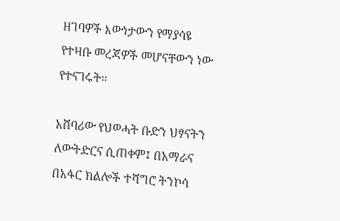ዘገባዎች እውነታውን የማያሳዩ የተዛቡ መረጃዎች መሆናቸውን ነው የተናገሩት።

አሸባሪው የህወሓት ቡድን ህፃናትን ለውትድርና ሲጠቀም፤ በአማራና በአፋር ክልሎች ተሻግሮ ትንኮሳ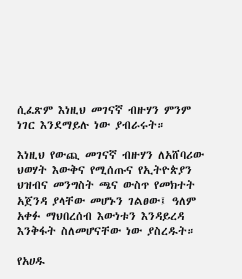ሲፈጽም እነዚህ መገናኛ ብዙሃን ምንም ነገር እንደማይሉ ነው ያብራሩት።

እነዚህ የውጪ መገናኛ ብዙሃን ለአሸባሪው ህወሃት እውቅና የሚሰጡና የኢትዮጵያን ህዝብና መንግስት ጫና ውስጥ የመክተት አጀንዳ ያላቸው መሆኑን ገልፀው፤ ዓለም አቀፉ ማህበረሰብ እውነቱን እንዳይረዳ እንቅፋት ስለመሆናቸው ነው ያስረዱት።

የአሀዱ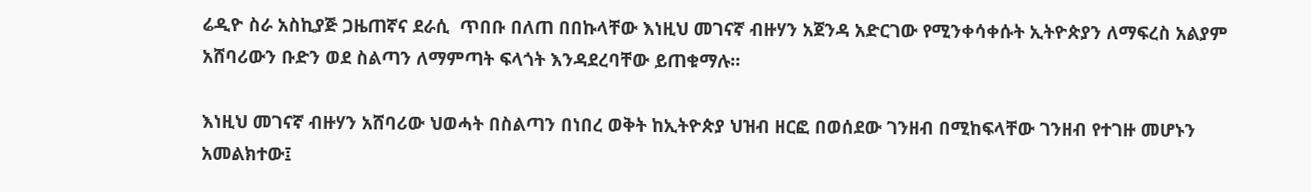ሬዲዮ ስራ አስኪያጅ ጋዜጠኛና ደራሲ  ጥበቡ በለጠ በበኩላቸው እነዚህ መገናኛ ብዙሃን አጀንዳ አድርገው የሚንቀሳቀሱት ኢትዮጵያን ለማፍረስ አልያም አሸባሪውን ቡድን ወደ ስልጣን ለማምጣት ፍላጎት እንዳደረባቸው ይጠቁማሉ።

እነዚህ መገናኛ ብዙሃን አሸባሪው ህወሓት በስልጣን በነበረ ወቅት ከኢትዮጵያ ህዝብ ዘርፎ በወሰደው ገንዘብ በሚከፍላቸው ገንዘብ የተገዙ መሆኑን አመልክተው፤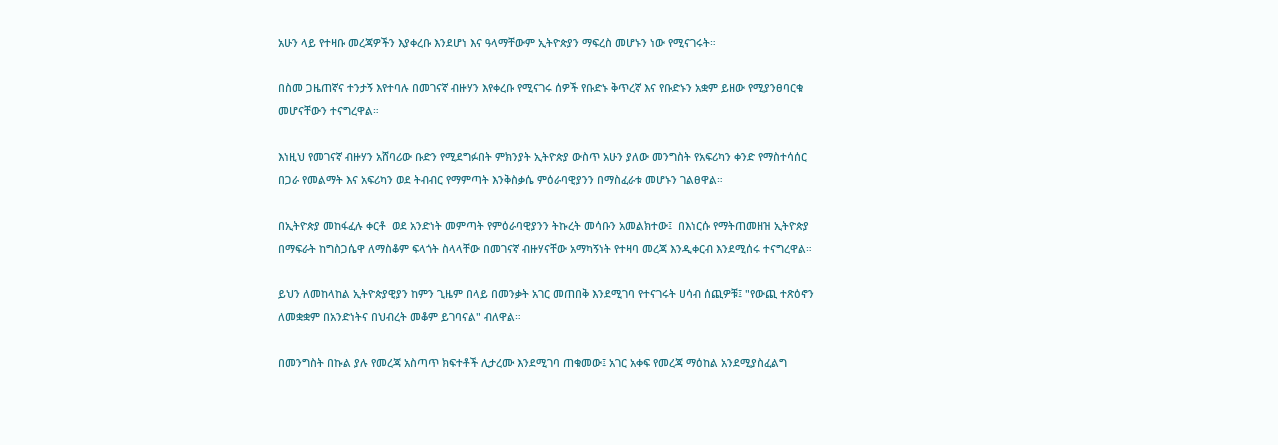አሁን ላይ የተዛቡ መረጃዎችን እያቀረቡ እንደሆነ እና ዓላማቸውም ኢትዮጵያን ማፍረስ መሆኑን ነው የሚናገሩት።

በስመ ጋዜጠኛና ተንታኝ እየተባሉ በመገናኛ ብዙሃን እየቀረቡ የሚናገሩ ሰዎች የቡድኑ ቅጥረኛ እና የቡድኑን አቋም ይዘው የሚያንፀባርቁ መሆናቸውን ተናግረዋል።

እነዚህ የመገናኛ ብዙሃን አሸባሪው ቡድን የሚደግፉበት ምክንያት ኢትዮጵያ ውስጥ አሁን ያለው መንግስት የአፍሪካን ቀንድ የማስተሳሰር በጋራ የመልማት እና አፍሪካን ወደ ትብብር የማምጣት እንቅስቃሴ ምዕራባዊያንን በማስፈራቱ መሆኑን ገልፀዋል።

በኢትዮጵያ መከፋፈሉ ቀርቶ  ወደ አንድነት መምጣት የምዕራባዊያንን ትኩረት መሳቡን አመልክተው፤  በእነርሱ የማትጠመዘዝ ኢትዮጵያ በማፍራት ከግስጋሴዋ ለማስቆም ፍላጎት ስላላቸው በመገናኛ ብዙሃናቸው አማካኝነት የተዛባ መረጃ እንዲቀርብ እንደሚሰሩ ተናግረዋል።

ይህን ለመከላከል ኢትዮጵያዊያን ከምን ጊዜም በላይ በመንቃት አገር መጠበቅ እንደሚገባ የተናገሩት ሀሳብ ሰጪዎቹ፤ "የውጪ ተጽዕኖን ለመቋቋም በአንድነትና በህብረት መቆም ይገባናል" ብለዋል።

በመንግስት በኩል ያሉ የመረጃ አስጣጥ ክፍተቶች ሊታረሙ እንደሚገባ ጠቁመው፤ አገር አቀፍ የመረጃ ማዕከል አንደሚያስፈልግ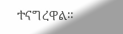ተናግረዋል።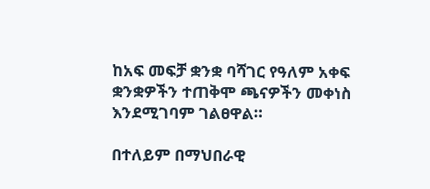ከአፍ መፍቻ ቋንቋ ባሻገር የዓለም አቀፍ ቋንቋዎችን ተጠቅሞ ጫናዎችን መቀነስ እንደሚገባም ገልፀዋል።

በተለይም በማህበራዊ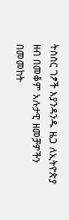ትስስር ገፆች እያንዳንዱ ዜጋ ለኢትዮጵያ ዘብ በመቆም አሉታዊ ዘመቻዎችን በመመከት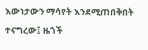እውነታውን ማሳየት እንደሚጠበቅበት ተናግረው፤ ዜጎች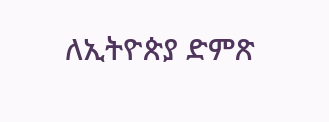ለኢትዮጵያ ድምጽ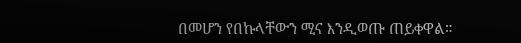በመሆን የበኩላቸውን ሚና እንዲወጡ ጠይቀዋል።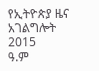የኢትዮጵያ ዜና አገልግሎት
2015
ዓ.ም